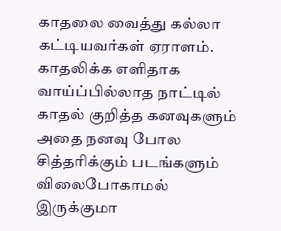காதலை வைத்து கல்லா கட்டியவர்கள் ஏராளம். காதலிக்க எளிதாக வாய்ப்பில்லாத நாட்டில் காதல் குறித்த கனவுகளும் அதை நனவு போல சித்தரிக்கும் படங்களும் விலைபோகாமல் இருக்குமா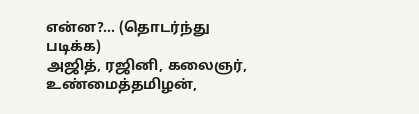என்ன?... (தொடர்ந்து படிக்க)
அஜித், ரஜினி, கலைஞர், உண்மைத்தமிழன்,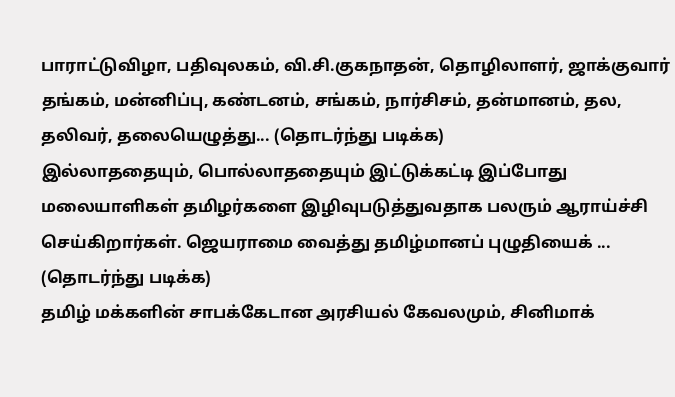பாராட்டுவிழா, பதிவுலகம், வி.சி.குகநாதன், தொழிலாளர், ஜாக்குவார் தங்கம், மன்னிப்பு, கண்டனம், சங்கம், நார்சிசம், தன்மானம், தல, தலிவர், தலையெழுத்து... (தொடர்ந்து படிக்க)
இல்லாததையும், பொல்லாததையும் இட்டுக்கட்டி இப்போது மலையாளிகள் தமிழர்களை இழிவுபடுத்துவதாக பலரும் ஆராய்ச்சி செய்கிறார்கள். ஜெயராமை வைத்து தமிழ்மானப் புழுதியைக் ... (தொடர்ந்து படிக்க)
தமிழ் மக்களின் சாபக்கேடான அரசியல் கேவலமும், சினிமாக்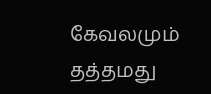கேவலமும் தத்தமது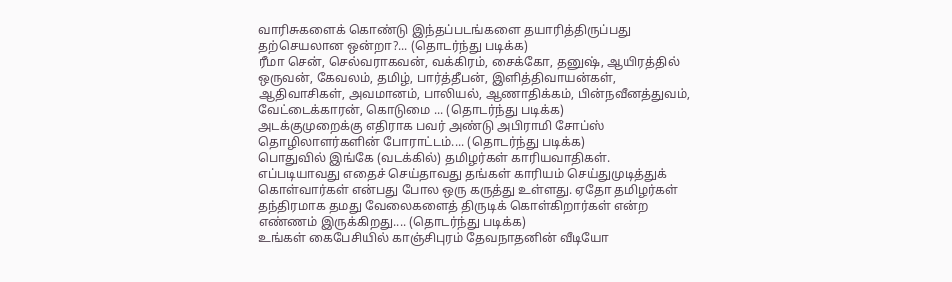வாரிசுகளைக் கொண்டு இந்தப்படங்களை தயாரித்திருப்பது தற்செயலான ஒன்றா?... (தொடர்ந்து படிக்க)
ரீமா சென், செல்வராகவன், வக்கிரம், சைக்கோ, தனுஷ், ஆயிரத்தில் ஒருவன், கேவலம், தமிழ், பார்த்தீபன், இளித்திவாயன்கள், ஆதிவாசிகள், அவமானம், பாலியல், ஆணாதிக்கம், பின்நவீனத்துவம், வேட்டைக்காரன், கொடுமை ... (தொடர்ந்து படிக்க)
அடக்குமுறைக்கு எதிராக பவர் அண்டு அபிராமி சோப்ஸ் தொழிலாளர்களின் போராட்டம்.... (தொடர்ந்து படிக்க)
பொதுவில் இங்கே (வடக்கில்) தமிழர்கள் காரியவாதிகள். எப்படியாவது எதைச் செய்தாவது தங்கள் காரியம் செய்துமுடித்துக் கொள்வார்கள் என்பது போல ஒரு கருத்து உள்ளது. ஏதோ தமிழர்கள் தந்திரமாக தமது வேலைகளைத் திருடிக் கொள்கிறார்கள் என்ற எண்ணம் இருக்கிறது.... (தொடர்ந்து படிக்க)
உங்கள் கைபேசியில் காஞ்சிபுரம் தேவநாதனின் வீடியோ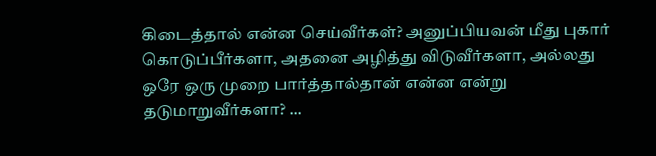கிடைத்தால் என்ன செய்வீர்கள்? அனுப்பியவன் மீது புகார் கொடுப்பீர்களா, அதனை அழித்து விடுவீர்களா, அல்லது ஒரே ஒரு முறை பார்த்தால்தான் என்ன என்று தடுமாறுவீர்களா? ...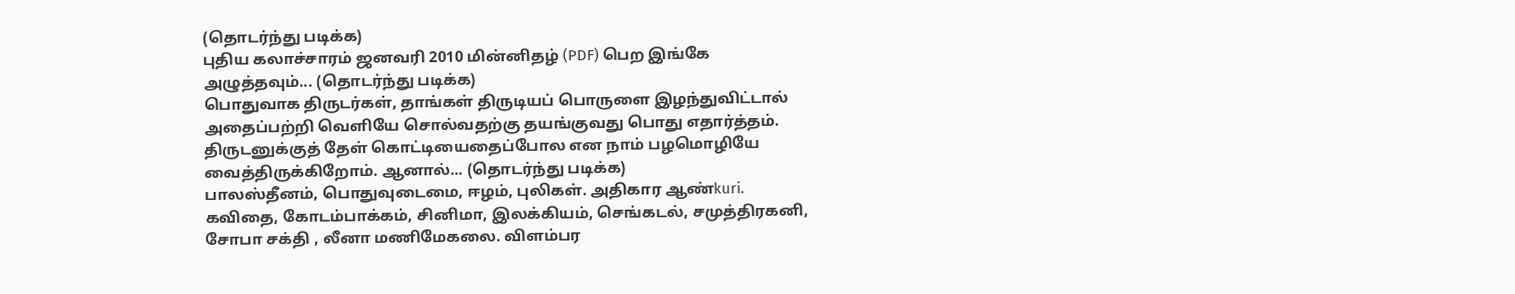(தொடர்ந்து படிக்க)
புதிய கலாச்சாரம் ஜனவரி 2010 மின்னிதழ் (PDF) பெற இங்கே அழுத்தவும்... (தொடர்ந்து படிக்க)
பொதுவாக திருடர்கள், தாங்கள் திருடியப் பொருளை இழந்துவிட்டால் அதைப்பற்றி வெளியே சொல்வதற்கு தயங்குவது பொது எதார்த்தம். திருடனுக்குத் தேள் கொட்டியைதைப்போல என நாம் பழமொழியே வைத்திருக்கிறோம். ஆனால்... (தொடர்ந்து படிக்க)
பாலஸ்தீனம், பொதுவுடைமை, ஈழம், புலிகள். அதிகார ஆண்kuri. கவிதை, கோடம்பாக்கம், சினிமா, இலக்கியம், செங்கடல், சமுத்திரகனி, சோபா சக்தி , லீனா மணிமேகலை. விளம்பர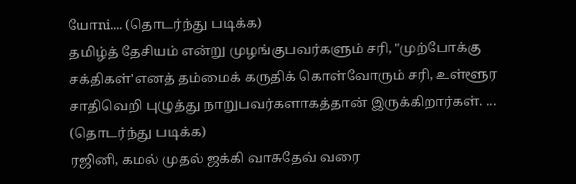யோni.... (தொடர்ந்து படிக்க)
தமிழ்த் தேசியம் என்று முழங்குபவர்களும் சரி, "முற்போக்கு சக்திகள்'எனத் தம்மைக் கருதிக் கொள்வோரும் சரி, உள்ளூர சாதிவெறி புழுத்து நாறுபவர்களாகத்தான் இருக்கிறார்கள். ... (தொடர்ந்து படிக்க)
ரஜினி, கமல் முதல் ஜக்கி வாசுதேவ் வரை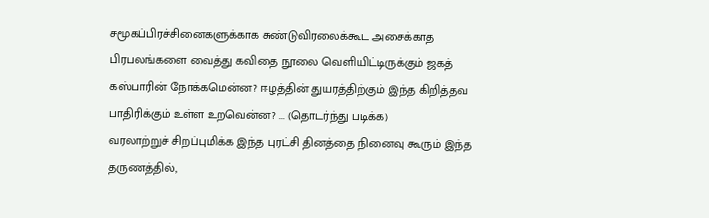சமூகப்பிரச்சினைகளுக்காக சுண்டுவிரலைக்கூட அசைக்காத பிரபலங்களை வைத்து கவிதை நூலை வெளியிட்டிருக்கும் ஜகத் கஸ்பாரின் நோக்கமென்ன? ஈழத்தின் துயரத்திற்கும் இந்த கிறித்தவ பாதிரிக்கும் உள்ள உறவென்ன? ... (தொடர்ந்து படிக்க)
வரலாற்றுச் சிறப்புமிக்க இந்த புரட்சி தினத்தை நினைவு கூரும் இந்த தருணத்தில்,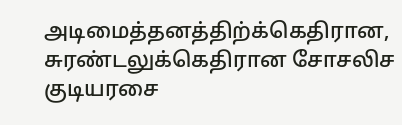அடிமைத்தனத்திற்க்கெதிரான, சுரண்டலுக்கெதிரான சோசலிச குடியரசை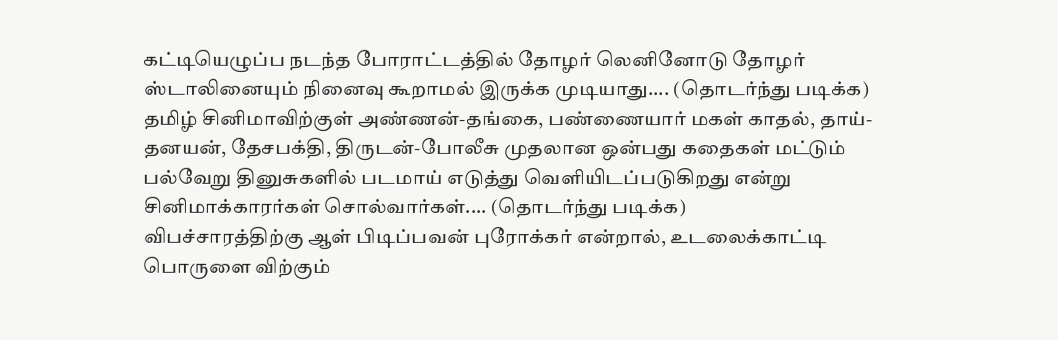கட்டியெழுப்ப நடந்த போராட்டத்தில் தோழர் லெனினோடு தோழர் ஸ்டாலினையும் நினைவு கூறாமல் இருக்க முடியாது.... (தொடர்ந்து படிக்க)
தமிழ் சினிமாவிற்குள் அண்ணன்-தங்கை, பண்ணையார் மகள் காதல், தாய்-தனயன், தேசபக்தி, திருடன்-போலீசு முதலான ஒன்பது கதைகள் மட்டும் பல்வேறு தினுசுகளில் படமாய் எடுத்து வெளியிடப்படுகிறது என்று சினிமாக்காரர்கள் சொல்வார்கள்.... (தொடர்ந்து படிக்க)
விபச்சாரத்திற்கு ஆள் பிடிப்பவன் புரோக்கர் என்றால், உடலைக்காட்டி பொருளை விற்கும்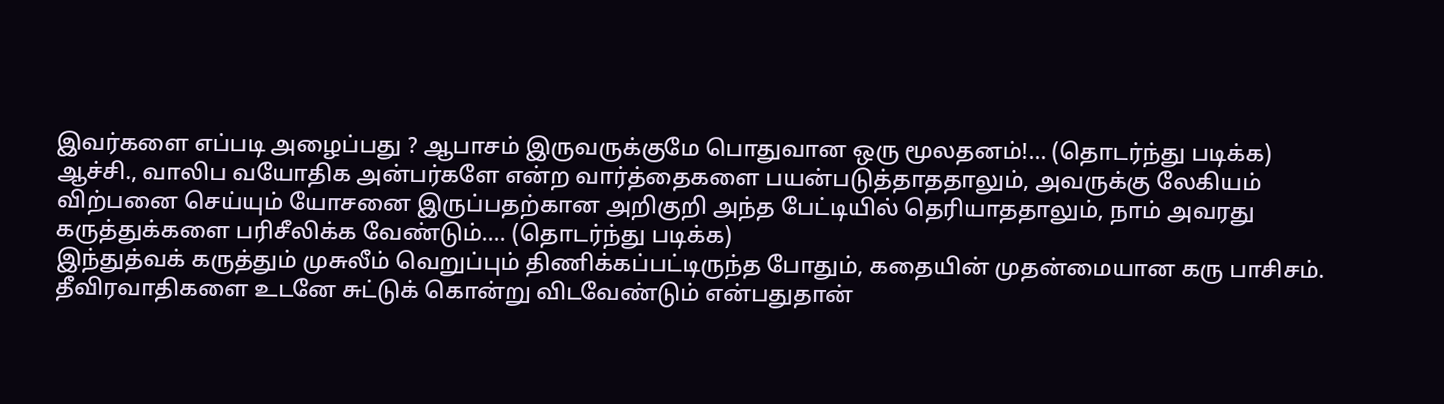இவர்களை எப்படி அழைப்பது ? ஆபாசம் இருவருக்குமே பொதுவான ஒரு மூலதனம்!... (தொடர்ந்து படிக்க)
ஆச்சி., வாலிப வயோதிக அன்பர்களே என்ற வார்த்தைகளை பயன்படுத்தாததாலும், அவருக்கு லேகியம் விற்பனை செய்யும் யோசனை இருப்பதற்கான அறிகுறி அந்த பேட்டியில் தெரியாததாலும், நாம் அவரது கருத்துக்களை பரிசீலிக்க வேண்டும்.... (தொடர்ந்து படிக்க)
இந்துத்வக் கருத்தும் முசுலீம் வெறுப்பும் திணிக்கப்பட்டிருந்த போதும், கதையின் முதன்மையான கரு பாசிசம். தீவிரவாதிகளை உடனே சுட்டுக் கொன்று விடவேண்டும் என்பதுதான்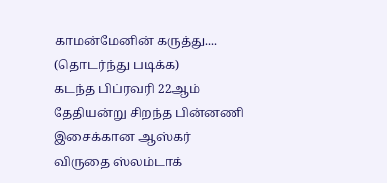காமன்மேனின் கருத்து.... (தொடர்ந்து படிக்க)
கடந்த பிப்ரவரி 22ஆம் தேதியன்று சிறந்த பின்னணி இசைக்கான ஆஸ்கர் விருதை ஸ்லம்டாக்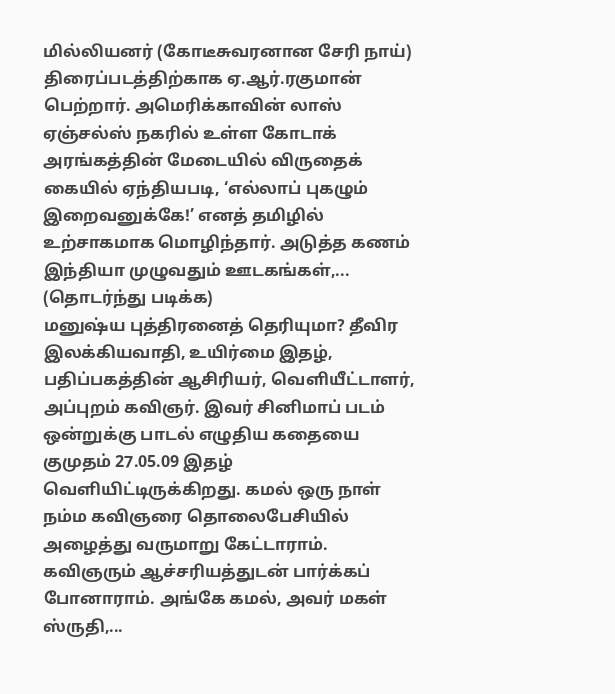மில்லியனர் (கோடீசுவரனான சேரி நாய்) திரைப்படத்திற்காக ஏ.ஆர்.ரகுமான் பெற்றார். அமெரிக்காவின் லாஸ் ஏஞ்சல்ஸ் நகரில் உள்ள கோடாக் அரங்கத்தின் மேடையில் விருதைக் கையில் ஏந்தியபடி, ‘எல்லாப் புகழும் இறைவனுக்கே!’ எனத் தமிழில் உற்சாகமாக மொழிந்தார். அடுத்த கணம் இந்தியா முழுவதும் ஊடகங்கள்,... (தொடர்ந்து படிக்க)
மனுஷ்ய புத்திரனைத் தெரியுமா? தீவிர இலக்கியவாதி, உயிர்மை இதழ், பதிப்பகத்தின் ஆசிரியர், வெளியீட்டாளர், அப்புறம் கவிஞர். இவர் சினிமாப் படம் ஒன்றுக்கு பாடல் எழுதிய கதையை குமுதம் 27.05.09 இதழ் வெளியிட்டிருக்கிறது. கமல் ஒரு நாள் நம்ம கவிஞரை தொலைபேசியில் அழைத்து வருமாறு கேட்டாராம். கவிஞரும் ஆச்சரியத்துடன் பார்க்கப் போனாராம். அங்கே கமல், அவர் மகள் ஸ்ருதி,...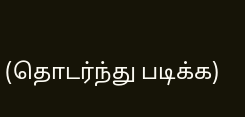(தொடர்ந்து படிக்க)